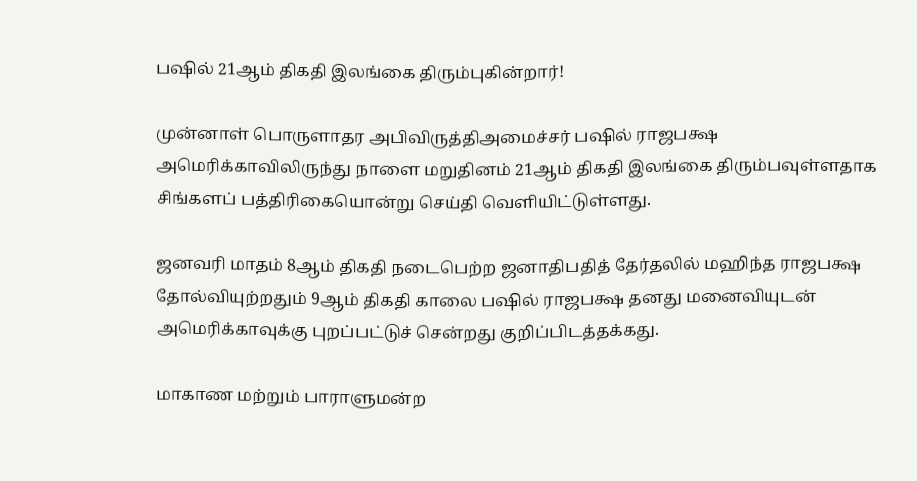பஷில் 21ஆம் திகதி இலங்கை திரும்புகின்றார்!

முன்னாள் பொருளாதர அபிவிருத்திஅமைச்சர் பஷில் ராஜபக்ஷ அமெரிக்காவிலிருந்து நாளை மறுதினம் 21ஆம் திகதி இலங்கை திரும்பவுள்ளதாக சிங்களப் பத்திரிகையொன்று செய்தி வெளியிட்டுள்ளது.

ஜனவரி மாதம் 8ஆம் திகதி நடைபெற்ற ஜனாதிபதித் தேர்தலில் மஹிந்த ராஜபக்ஷ தோல்வியுற்றதும் 9ஆம் திகதி காலை பஷில் ராஜபக்ஷ தனது மனைவியுடன் அமெரிக்காவுக்கு புறப்பட்டுச் சென்றது குறிப்பிடத்தக்கது.

மாகாண மற்றும் பாராளுமன்ற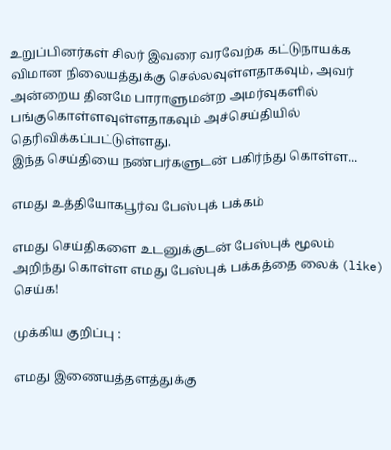உறுப்பினர்கள் சிலர் இவரை வரவேற்க கட்டுநாயக்க விமான நிலையத்துக்கு செல்லவுள்ளதாகவும், அவர் அன்றைய தினமே பாராளுமன்ற அமர்வுகளில் பங்குகொள்ளவுள்ளதாகவும் அச்செய்தியில் தெரிவிக்கப்பட்டுள்ளது.
இந்த செய்தியை நண்பர்களுடன் பகிர்ந்து கொள்ள...

எமது உத்தியோகபூர்வ பேஸ்புக் பக்கம்

எமது செய்திகளை உடனுக்குடன் பேஸ்புக் மூலம் அறிந்து கொள்ள எமது பேஸ்புக் பக்கத்தை லைக் (like) செய்க!

முக்கிய குறிப்பு :

எமது இணையத்தளத்துக்கு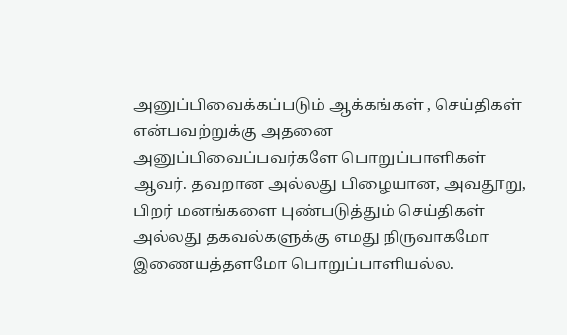அனுப்பிவைக்கப்படும் ஆக்கங்கள் , செய்திகள் என்பவற்றுக்கு அதனை அனுப்பிவைப்பவர்களே பொறுப்பாளிகள் ஆவர். தவறான அல்லது பிழையான, அவதூறு, பிறர் மனங்களை புண்படுத்தும் செய்திகள் அல்லது தகவல்களுக்கு எமது நிருவாகமோ இணையத்தளமோ பொறுப்பாளியல்ல.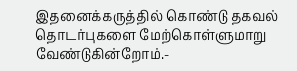இதனைக்கருத்தில் கொண்டு தகவல் தொடர்புகளை மேற்கொள்ளுமாறு வேண்டுகின்றோம்.-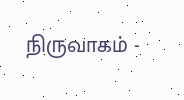நிருவாகம் -